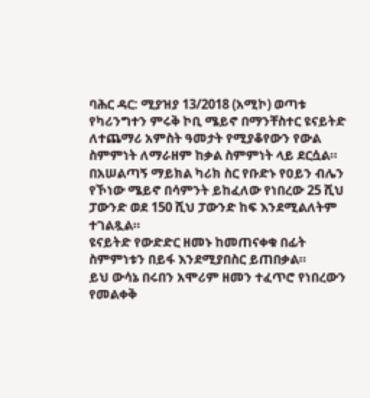ባሕር ዳር: ሚያዝያ 13/2018 (አሚኮ) ወጣቱ የካሪንግተን ምሩቅ ኮቢ ሜይኖ በማንቸስተር ዩናይትድ ለተጨማሪ አምስት ዓመታት የሚያቆየውን የውል ስምምነት ለማራዘም ከቃል ስምምነት ላይ ደርሷል።
በአሠልጣኝ ማይክል ካሪክ ስር የቡድኑ የዐይን ብሌን የኾነው ሜይኖ በሳምንት ይከፈለው የነበረው 25 ሺህ ፓውንድ ወደ 150 ሺህ ፓውንድ ከፍ እንደሚልለትም ተገልጿል።
ዩናይትድ የውድድር ዘመኑ ከመጠናቀቁ በፊት ስምምነቱን በይፋ እንደሚያበስር ይጠበቃል።
ይህ ውሳኔ በሩበን አሞሪም ዘመን ተፈጥሮ የነበረውን የመልቀቅ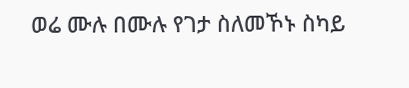ወሬ ሙሉ በሙሉ የገታ ስለመኾኑ ስካይ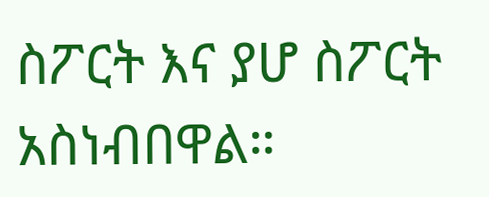ስፖርት እና ያሆ ስፖርት አስነብበዋል።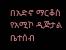በአድኖ ማርቆስ
የአሚኮ ዲጅታል ቤተሰብ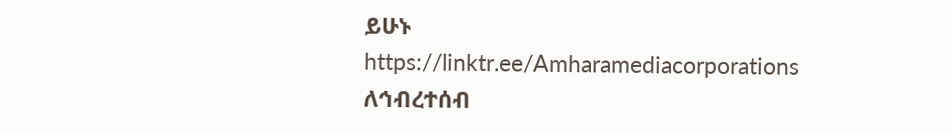ይሁኑ
https://linktr.ee/Amharamediacorporations
ለኅብረተሰብ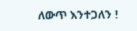ለውጥ እንተጋለን !